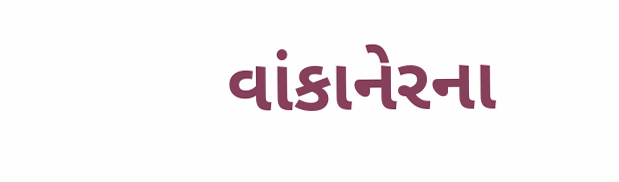વાંકાનેરના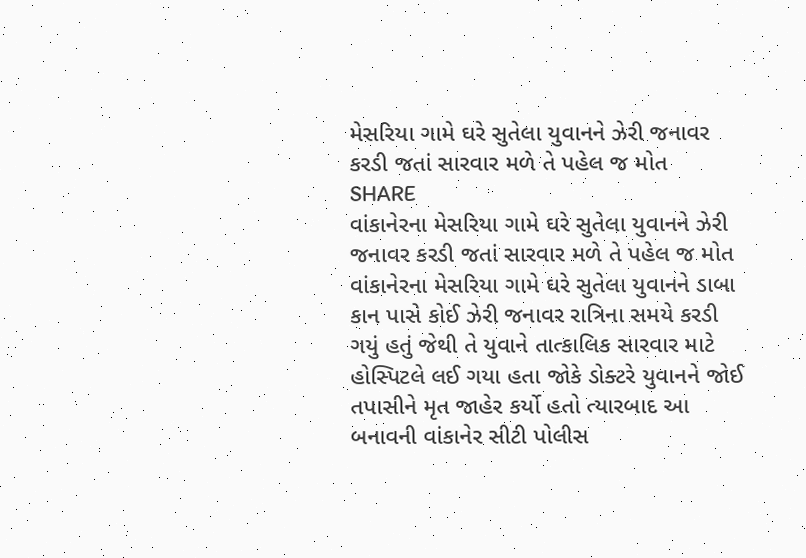મેસરિયા ગામે ઘરે સુતેલા યુવાનને ઝેરી જનાવર કરડી જતાં સારવાર મળે તે પહેલ જ મોત
SHARE
વાંકાનેરના મેસરિયા ગામે ઘરે સુતેલા યુવાનને ઝેરી જનાવર કરડી જતાં સારવાર મળે તે પહેલ જ મોત
વાંકાનેરના મેસરિયા ગામે ઘરે સુતેલા યુવાનને ડાબા કાન પાસે કોઈ ઝેરી જનાવર રાત્રિના સમયે કરડી ગયું હતું જેથી તે યુવાને તાત્કાલિક સારવાર માટે હોસ્પિટલે લઈ ગયા હતા જોકે ડોક્ટરે યુવાનને જોઈ તપાસીને મૃત જાહેર કર્યો હતો ત્યારબાદ આ બનાવની વાંકાનેર સીટી પોલીસ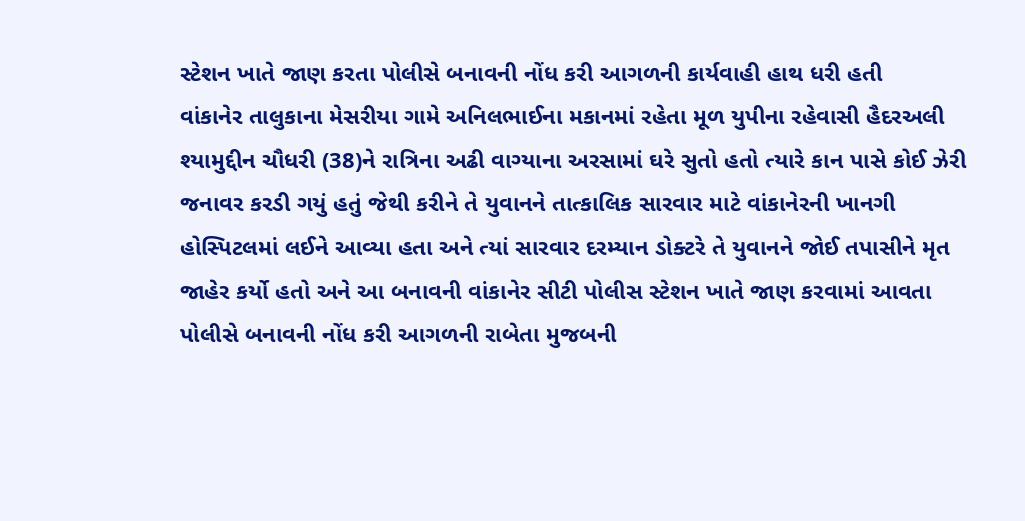સ્ટેશન ખાતે જાણ કરતા પોલીસે બનાવની નોંધ કરી આગળની કાર્યવાહી હાથ ધરી હતી
વાંકાનેર તાલુકાના મેસરીયા ગામે અનિલભાઈના મકાનમાં રહેતા મૂળ યુપીના રહેવાસી હૈદરઅલી શ્યામુદ્દીન ચૌધરી (38)ને રાત્રિના અઢી વાગ્યાના અરસામાં ઘરે સુતો હતો ત્યારે કાન પાસે કોઈ ઝેરી જનાવર કરડી ગયું હતું જેથી કરીને તે યુવાનને તાત્કાલિક સારવાર માટે વાંકાનેરની ખાનગી હોસ્પિટલમાં લઈને આવ્યા હતા અને ત્યાં સારવાર દરમ્યાન ડોક્ટરે તે યુવાનને જોઈ તપાસીને મૃત જાહેર કર્યો હતો અને આ બનાવની વાંકાનેર સીટી પોલીસ સ્ટેશન ખાતે જાણ કરવામાં આવતા પોલીસે બનાવની નોંધ કરી આગળની રાબેતા મુજબની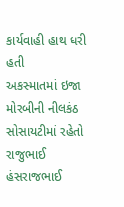કાર્યવાહી હાથ ધરી હતી
અકસ્માતમાં ઇજા
મોરબીની નીલકંઠ સોસાયટીમાં રહેતો રાજુભાઈ હંસરાજભાઈ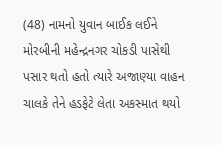(48) નામનો યુવાન બાઈક લઈને મોરબીની મહેન્દ્રનગર ચોકડી પાસેથી પસાર થતો હતો ત્યારે અજાણ્યા વાહન ચાલકે તેને હડફેટે લેતા અકસ્માત થયો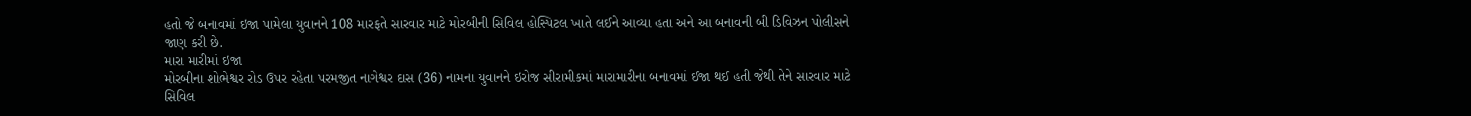હતો જે બનાવમાં ઇજા પામેલા યુવાનને 108 મારફતે સારવાર માટે મોરબીની સિવિલ હોસ્પિટલ ખાતે લઈને આવ્યા હતા અને આ બનાવની બી ડિવિઝન પોલીસને જાણ કરી છે.
મારા મારીમાં ઇજા
મોરબીના શોભેશ્વર રોડ ઉપર રહેતા પરમજીત નાગેશ્વર દાસ (36) નામના યુવાનને ઇરોજ સીરામીકમાં મારામારીના બનાવમાં ઈજા થઈ હતી જેથી તેને સારવાર માટે સિવિલ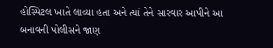હોસ્પિટલ ખાતે લાવ્યા હતા અને ત્યાં તેને સારવાર આપીને આ બનાવની પોલીસને જાણ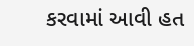કરવામાં આવી હત